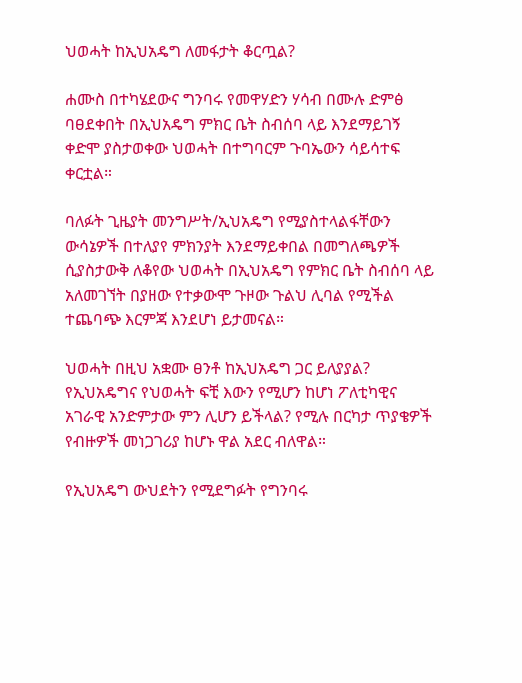ህወሓት ከኢህአዴግ ለመፋታት ቆርጧል?

ሐሙስ በተካሄደውና ግንባሩ የመዋሃድን ሃሳብ በሙሉ ድምፅ ባፀደቀበት በኢህአዴግ ምክር ቤት ስብሰባ ላይ እንደማይገኝ ቀድሞ ያስታወቀው ህወሓት በተግባርም ጉባኤውን ሳይሳተፍ ቀርቷል።

ባለፉት ጊዜያት መንግሥት/ኢህአዴግ የሚያስተላልፋቸውን ውሳኔዎች በተለያየ ምክንያት እንደማይቀበል በመግለጫዎች ሲያስታውቅ ለቆየው ህወሓት በኢህአዴግ የምክር ቤት ስብሰባ ላይ አለመገኘት በያዘው የተቃውሞ ጉዞው ጉልህ ሊባል የሚችል ተጨባጭ እርምጃ እንደሆነ ይታመናል።

ህወሓት በዚህ አቋሙ ፀንቶ ከኢህአዴግ ጋር ይለያያል? የኢህአዴግና የህወሓት ፍቺ እውን የሚሆን ከሆነ ፖለቲካዊና አገራዊ አንድምታው ምን ሊሆን ይችላል? የሚሉ በርካታ ጥያቄዎች የብዙዎች መነጋገሪያ ከሆኑ ዋል አደር ብለዋል።

የኢህአዴግ ውህደትን የሚደግፉት የግንባሩ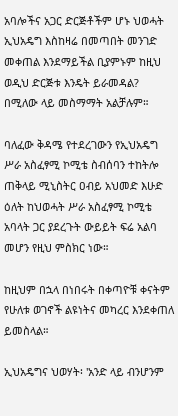አባሎችና አጋር ድርጅቶችም ሆኑ ህወሓት ኢህአዴግ እስከዛሬ በመጣበት መንገድ መቀጠል እንደማይችል ቢያምኑም ከዚህ ወዲህ ድርጅቱ እንዴት ይራመዳል? በሚለው ላይ መስማማት አልቻሉም።

ባለፈው ቅዳሜ የተደረገውን የኢህአዴግ ሥራ አስፈፃሚ ኮሚቴ ስብሰባን ተከትሎ ጠቅላይ ሚኒስትር ዐብይ አህመድ እሁድ ዕለት ከህወሓት ሥራ አስፈፃሚ ኮሚቴ አባላት ጋር ያደረጉት ውይይት ፍሬ አልባ መሆን የዚህ ምስክር ነው።

ከዚህም በኋላ በነበሩት በቀጣዮቹ ቀናትም የሁለቱ ወገኖች ልዩነትና መካረር እንደቀጠለ ይመስላል።

ኢህአዴግና ህወሃት፡ 'አንድ ላይ ብንሆንም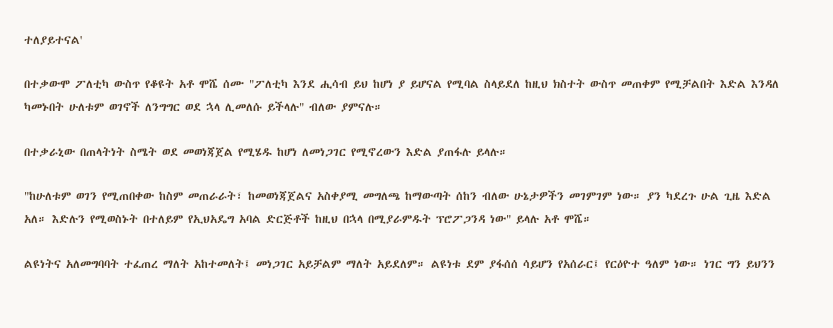ተለያይተናል'

በተቃውሞ ፖለቲካ ውስጥ የቆዩት አቶ ሞሼ ሰሙ "ፖለቲካ እንደ ሒሳብ ይህ ከሆነ ያ ይሆናል የሚባል ስላይደለ ከዚህ ክስተት ውስጥ መጠቀም የሚቻልበት እድል እንዳለ ካመኑበት ሁለቱም ወገኖች ለንግግር ወደ ኋላ ሊመለሱ ይችላሉ" ብለው ያምናሉ።

በተቃራኒው በጠላትነት ስሜት ወደ መወነጃጀል የሚሄዱ ከሆነ ለመነጋገር የሚኖረውን እድል ያጠፋሉ ይላሉ።

"ከሁለቱም ወገን የሚጠበቀው ከስም መጠራራት፣ ከመወነጃጀልና አስቀያሚ መግለጫ ከማውጣት ሰከን ብለው ሁኔታዎችን መገምገም ነው። ያን ካደረጉ ሁል ጊዜ እድል አለ። እድሉን የሚወስኑት በተለይም የኢህአዴግ አባል ድርጅቶች ከዚህ በኋላ በሚያራምዱት ፕሮፖጋንዳ ነው" ይላሉ አቶ ሞሼ።

ልዩነትና አለመግባባት ተፈጠረ ማለት አከተመለት፤ መነጋገር አይቻልም ማለት አይደለም። ልዩነቱ ደም ያፋሰሰ ሳይሆን የአሰራር፤ የርዕዮተ ዓለም ነው። ነገር ግን ይህንን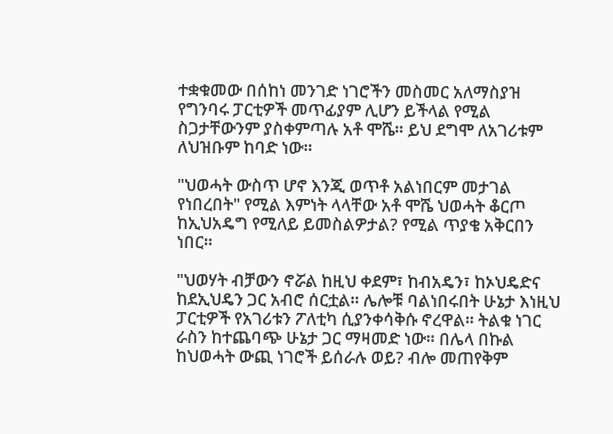ተቋቁመው በሰከነ መንገድ ነገሮችን መስመር አለማስያዝ የግንባሩ ፓርቲዎች መጥፊያም ሊሆን ይችላል የሚል ስጋታቸውንም ያስቀምጣሉ አቶ ሞሼ። ይህ ደግሞ ለአገሪቱም ለህዝቡም ከባድ ነው።

"ህወሓት ውስጥ ሆኖ እንጂ ወጥቶ አልነበርም መታገል የነበረበት" የሚል እምነት ላላቸው አቶ ሞሼ ህወሓት ቆርጦ ከኢህአዴግ የሚለይ ይመስልዎታል? የሚል ጥያቄ አቅርበን ነበር።

"ህወሃት ብቻውን ኖሯል ከዚህ ቀደም፣ ከብአዴን፣ ከኦህዴድና ከደኢህዴን ጋር አብሮ ሰርቷል። ሌሎቹ ባልነበሩበት ሁኔታ እነዚህ ፓርቲዎች የአገሪቱን ፖለቲካ ሲያንቀሳቅሱ ኖረዋል። ትልቁ ነገር ራስን ከተጨባጭ ሁኔታ ጋር ማዛመድ ነው። በሌላ በኩል ከህወሓት ውጪ ነገሮች ይሰራሉ ወይ? ብሎ መጠየቅም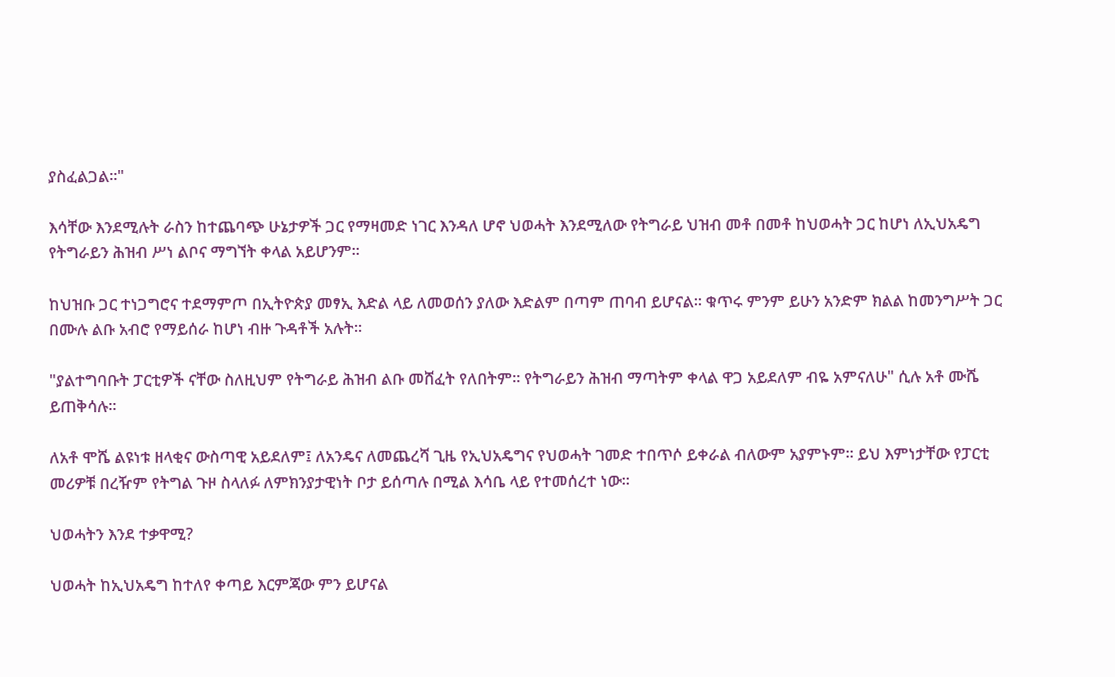ያስፈልጋል።"

እሳቸው እንደሚሉት ራስን ከተጨባጭ ሁኔታዎች ጋር የማዛመድ ነገር እንዳለ ሆኖ ህወሓት እንደሚለው የትግራይ ህዝብ መቶ በመቶ ከህወሓት ጋር ከሆነ ለኢህአዴግ የትግራይን ሕዝብ ሥነ ልቦና ማግኘት ቀላል አይሆንም።

ከህዝቡ ጋር ተነጋግሮና ተደማምጦ በኢትዮጵያ መፃኢ እድል ላይ ለመወሰን ያለው እድልም በጣም ጠባብ ይሆናል። ቁጥሩ ምንም ይሁን አንድም ክልል ከመንግሥት ጋር በሙሉ ልቡ አብሮ የማይሰራ ከሆነ ብዙ ጉዳቶች አሉት።

"ያልተግባቡት ፓርቲዎች ናቸው ስለዚህም የትግራይ ሕዝብ ልቡ መሸፈት የለበትም። የትግራይን ሕዝብ ማጣትም ቀላል ዋጋ አይደለም ብዬ አምናለሁ" ሲሉ አቶ ሙሼ ይጠቅሳሉ።

ለአቶ ሞሼ ልዩነቱ ዘላቂና ውስጣዊ አይደለም፤ ለአንዴና ለመጨረሻ ጊዜ የኢህአዴግና የህወሓት ገመድ ተበጥሶ ይቀራል ብለውም አያምኑም። ይህ እምነታቸው የፓርቲ መሪዎቹ በረዥም የትግል ጉዞ ስላለፉ ለምክንያታዊነት ቦታ ይሰጣሉ በሚል እሳቤ ላይ የተመሰረተ ነው።

ህወሓትን እንደ ተቃዋሚ?

ህወሓት ከኢህአዴግ ከተለየ ቀጣይ እርምጃው ምን ይሆናል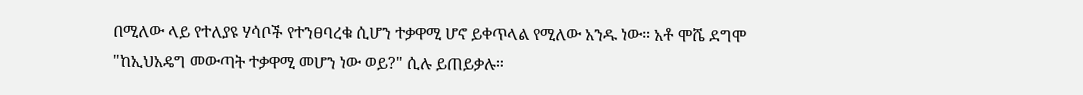በሚለው ላይ የተለያዩ ሃሳቦች የተንፀባረቁ ሲሆን ተቃዋሚ ሆኖ ይቀጥላል የሚለው አንዱ ነው። አቶ ሞሼ ደግሞ "ከኢህአዴግ መውጣት ተቃዋሚ መሆን ነው ወይ?" ሲሉ ይጠይቃሉ።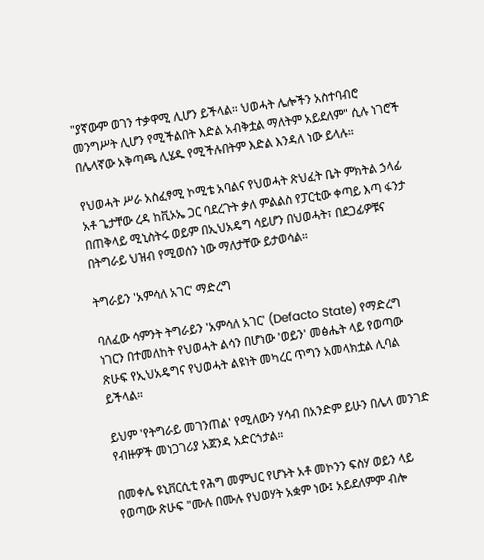"ያኛውም ወገን ተቃዋሚ ሊሆን ይችላል። ህወሓት ሌሎችን አስተባብሮ መንግሥት ሊሆን የሚችልበት እድል አብቅቷል ማለትም አይደለም" ሲሉ ነገሮች በሌላኛው አቅጣጫ ሊሄዱ የሚችሉበትም እድል እንዳለ ነው ይላሉ።

የህወሓት ሥራ አስፈፃሚ ኮሚቴ አባልና የህወሓት ጽህፈት ቤት ምክትል ኃላፊ አቶ ጌታቸው ረዳ ከቪኦኤ ጋር ባደረጉት ቃለ ምልልስ የፓርቲው ቀጣይ እጣ ፋንታ በጠቅላይ ሚኒስትሩ ወይም በኢህአዴግ ሳይሆን በህወሓት፣ በደጋፊዎቹና በትግራይ ህዝብ የሚወሰን ነው ማለታቸው ይታወሳል።

ትግራይን 'አምሳለ አገር' ማድረግ

ባለፈው ሳምንት ትግራይን 'አምሳለ አገር' (Defacto State) የማድረግ ነገርን በተመለከት የህወሓት ልሳን በሆነው 'ወይን' መፅሔት ላይ የወጣው ጽሁፍ የኢህአዴግና የህወሓት ልዩነት መካረር ጥግን አመላክቷል ሊባል ይችላል።

ይህም 'የትግራይ መገንጠል' የሚለውን ሃሳብ በአንድም ይሁን በሌላ መንገድ የብዙዎች መነጋገሪያ አጀንዳ አድርጎታል።

በመቀሌ ዩኒቨርሲቲ የሕግ መምህር የሆኑት አቶ መኮንን ፍስሃ ወይን ላይ የወጣው ጽሁፍ "ሙሉ በሙሉ የህወሃት አቋም ነው፤ አይደለምም ብሎ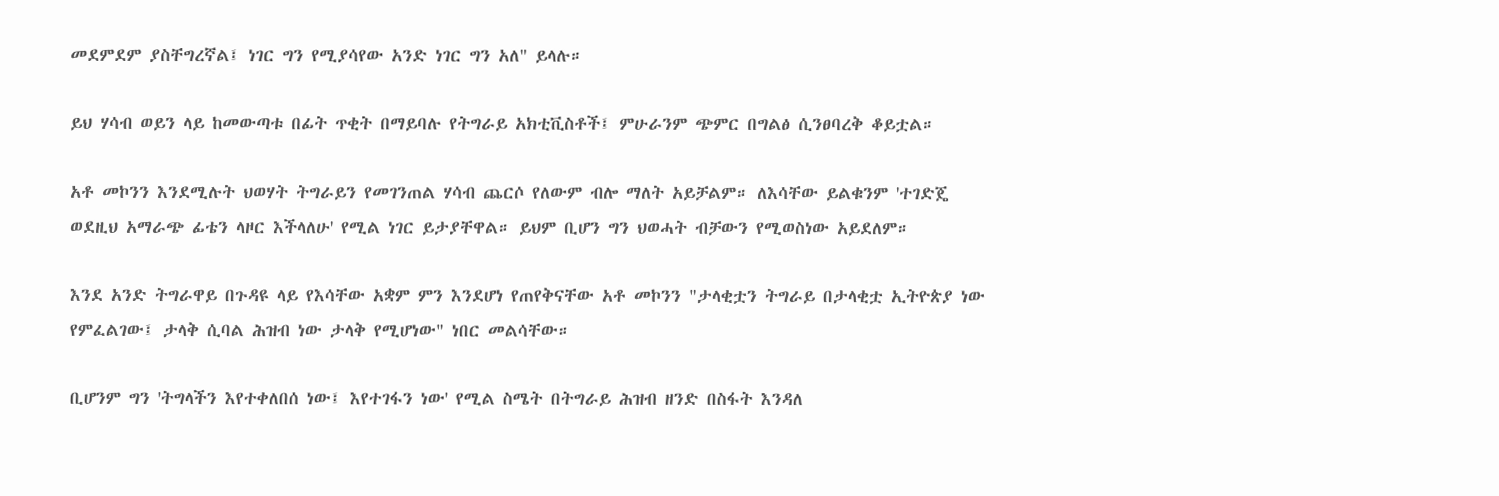መደምደም ያስቸግረኛል፤ ነገር ግን የሚያሳየው አንድ ነገር ግን አለ" ይላሉ።

ይህ ሃሳብ ወይን ላይ ከመውጣቱ በፊት ጥቂት በማይባሉ የትግራይ አክቲቪስቶች፤ ምሁራንም ጭምር በግልፅ ሲንፀባረቅ ቆይቷል።

አቶ መኮንን እንደሚሉት ህወሃት ትግራይን የመገንጠል ሃሳብ ጨርሶ የለውም ብሎ ማለት አይቻልም። ለእሳቸው ይልቁንም 'ተገድጄ ወደዚህ አማራጭ ፊቴን ላዞር እችላለሁ' የሚል ነገር ይታያቸዋል። ይህም ቢሆን ግን ህወሓት ብቻውን የሚወስነው አይደለም።

እንደ አንድ ትግራዋይ በጉዳዩ ላይ የእሳቸው አቋም ምን እንደሆነ የጠየቅናቸው አቶ መኮንን "ታላቂቷን ትግራይ በታላቂቷ ኢትዮጵያ ነው የምፈልገው፤ ታላቅ ሲባል ሕዝብ ነው ታላቅ የሚሆነው" ነበር መልሳቸው።

ቢሆንም ግን 'ትግላችን እየተቀለበሰ ነው፤ እየተገፋን ነው' የሚል ስሜት በትግራይ ሕዝብ ዘንድ በስፋት እንዳለ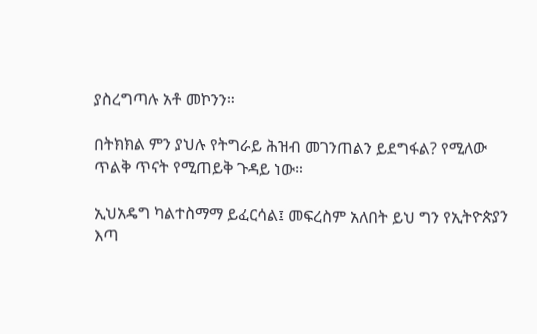ያስረግጣሉ አቶ መኮንን።

በትክክል ምን ያህሉ የትግራይ ሕዝብ መገንጠልን ይደግፋል? የሚለው ጥልቅ ጥናት የሚጠይቅ ጉዳይ ነው።

ኢህአዴግ ካልተስማማ ይፈርሳል፤ መፍረስም አለበት ይህ ግን የኢትዮጵያን እጣ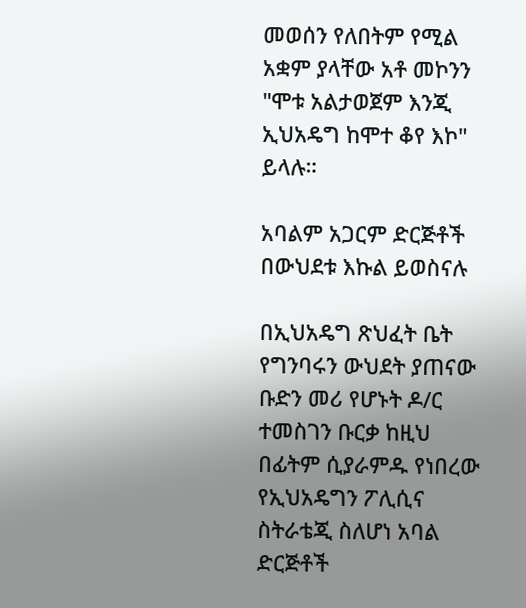መወሰን የለበትም የሚል አቋም ያላቸው አቶ መኮንን "ሞቱ አልታወጀም እንጂ ኢህአዴግ ከሞተ ቆየ እኮ" ይላሉ።

አባልም አጋርም ድርጅቶች በውህደቱ እኩል ይወስናሉ

በኢህአዴግ ጽህፈት ቤት የግንባሩን ውህደት ያጠናው ቡድን መሪ የሆኑት ዶ/ር ተመስገን ቡርቃ ከዚህ በፊትም ሲያራምዱ የነበረው የኢህአዴግን ፖሊሲና ስትራቴጂ ስለሆነ አባል ድርጅቶች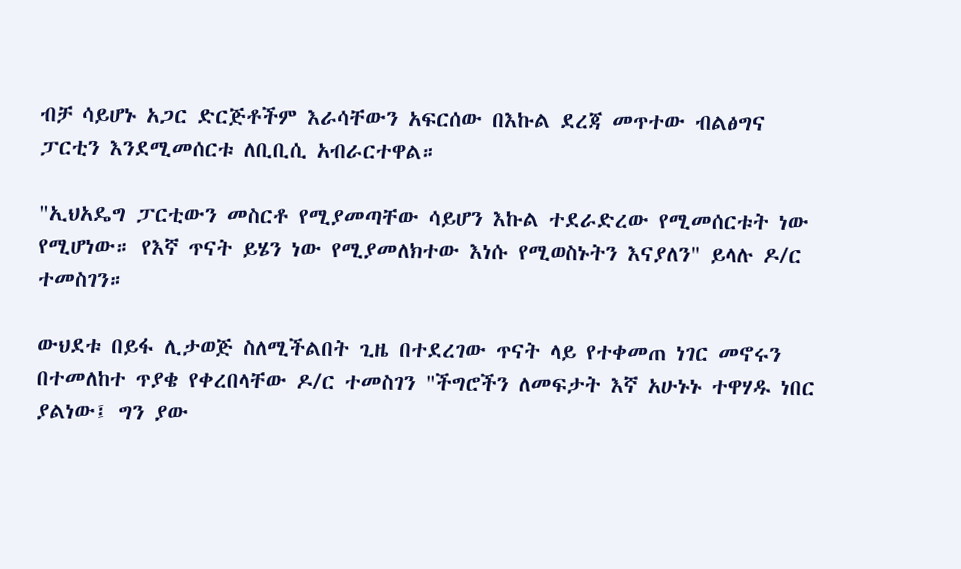ብቻ ሳይሆኑ አጋር ድርጅቶችም እራሳቸውን አፍርሰው በእኩል ደረጃ መጥተው ብልፅግና ፓርቲን እንደሚመሰርቱ ለቢቢሲ አብራርተዋል።

"ኢህአዴግ ፓርቲውን መስርቶ የሚያመጣቸው ሳይሆን እኩል ተደራድረው የሚመሰርቱት ነው የሚሆነው። የእኛ ጥናት ይሄን ነው የሚያመለክተው እነሱ የሚወስኑትን እናያለን" ይላሉ ዶ/ር ተመስገን።

ውህደቱ በይፋ ሊታወጅ ስለሚችልበት ጊዜ በተደረገው ጥናት ላይ የተቀመጠ ነገር መኖሩን በተመለከተ ጥያቄ የቀረበላቸው ዶ/ር ተመስገን "ችግሮችን ለመፍታት እኛ አሁኑኑ ተዋሃዱ ነበር ያልነው፤ ግን ያው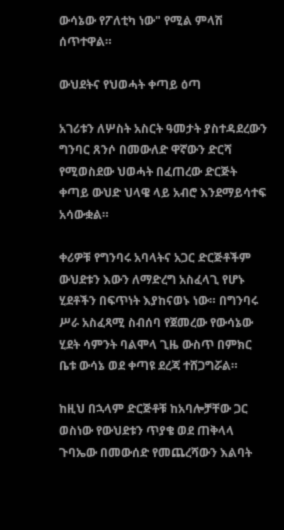ውሳኔው የፖለቲካ ነው" የሚል ምላሽ ሰጥተዋል።

ውህደትና የህወሓት ቀጣይ ዕጣ

አገሪቱን ለሦስት አስርት ዓመታት ያስተዳደረውን ግንባር ጸንሶ በመውለድ ዋኛውን ድርሻ የሚወስደው ህወሓት በፈጠረው ድርጅት ቀጣይ ውህድ ህላዌ ላይ አብሮ እንደማይሳተፍ አሳውቋል።

ቀሪዎቹ የግንባሩ አባላትና አጋር ድርጅቶችም ውህደቱን እውን ለማድረግ አስፈላጊ የሆኑ ሂደቶችን በፍጥነት እያከናወኑ ነው። በግንባሩ ሥራ አስፈጻሚ ስብሰባ የጀመረው የውሳኔው ሂደት ሳምንት ባልሞላ ጊዜ ውስጥ በምክር ቤቱ ውሳኔ ወደ ቀጣዩ ደረጃ ተሸጋግሯል።

ከዚህ በኋላም ድርጅቶቹ ከአባሎቻቸው ጋር ወስነው የውህደቱን ጥያቄ ወደ ጠቅላላ ጉባኤው በመውሰድ የመጨረሻውን እልባት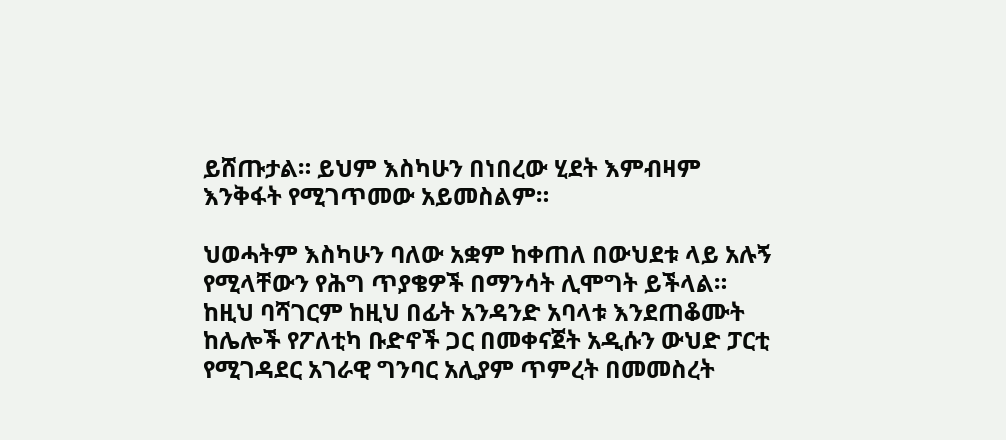ይሸጡታል። ይህም እስካሁን በነበረው ሂደት እምብዛም እንቅፋት የሚገጥመው አይመስልም።

ህወሓትም እስካሁን ባለው አቋም ከቀጠለ በውህደቱ ላይ አሉኝ የሚላቸውን የሕግ ጥያቄዎች በማንሳት ሊሞግት ይችላል። ከዚህ ባሻገርም ከዚህ በፊት አንዳንድ አባላቱ እንደጠቆሙት ከሌሎች የፖለቲካ ቡድኖች ጋር በመቀናጀት አዲሱን ውህድ ፓርቲ የሚገዳደር አገራዊ ግንባር አሊያም ጥምረት በመመስረት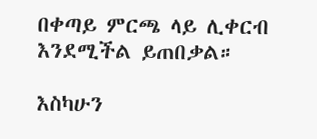በቀጣይ ምርጫ ላይ ሊቀርብ እንደሚችል ይጠበቃል።

እስካሁን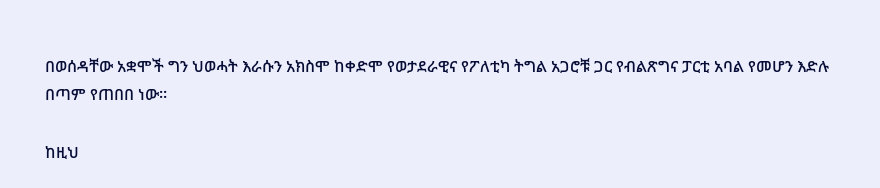በወሰዳቸው አቋሞች ግን ህወሓት እራሱን አክስሞ ከቀድሞ የወታደራዊና የፖለቲካ ትግል አጋሮቹ ጋር የብልጽግና ፓርቲ አባል የመሆን እድሉ በጣም የጠበበ ነው።

ከዚህ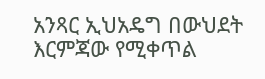አንጻር ኢህአዴግ በውህደት እርምጃው የሚቀጥል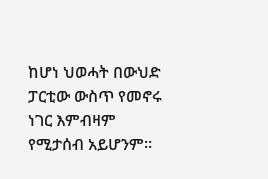ከሆነ ህወሓት በውህድ ፓርቲው ውስጥ የመኖሩ ነገር እምብዛም የሚታሰብ አይሆንም።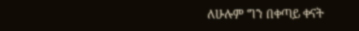ለሁሉም ግን በቀጣይ ቀናት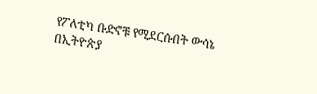የፖለቲካ ቡድኖቹ የሚደርሱበት ውሳኔ በኢትዮጵያ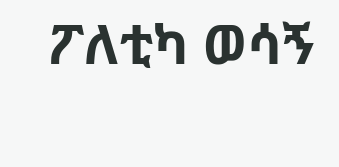ፖለቲካ ወሳኝ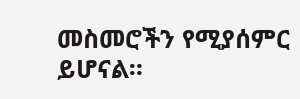መስመሮችን የሚያሰምር ይሆናል።